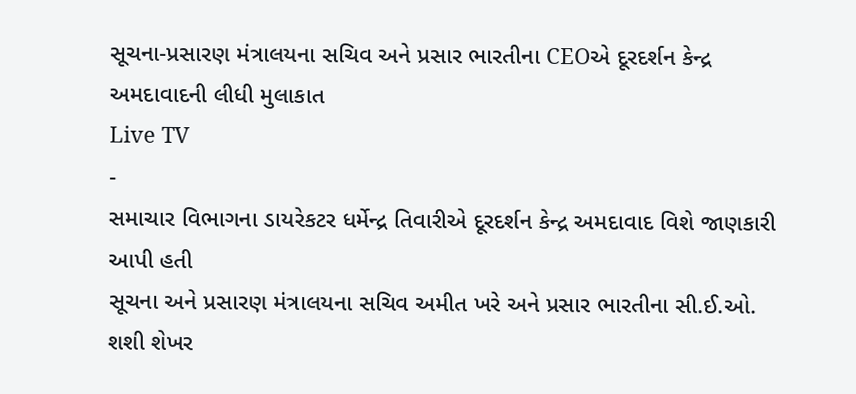સૂચના-પ્રસારણ મંત્રાલયના સચિવ અને પ્રસાર ભારતીના CEOએ દૂરદર્શન કેન્દ્ર અમદાવાદની લીધી મુલાકાત
Live TV
-
સમાચાર વિભાગના ડાયરેકટર ધર્મેન્દ્ર તિવારીએ દૂરદર્શન કેન્દ્ર અમદાવાદ વિશે જાણકારી આપી હતી
સૂચના અને પ્રસારણ મંત્રાલયના સચિવ અમીત ખરે અને પ્રસાર ભારતીના સી.ઈ.ઓ. શશી શેખર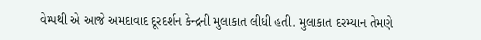વેમ્પથી એ આજે અમદાવાદ દૂરદર્શન કેન્દ્રની મુલાકાત લીધી હતી. મુલાકાત દરમ્યાન તેમણે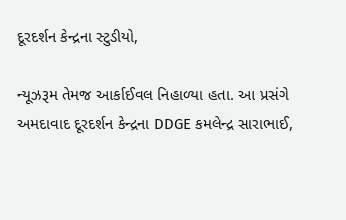દૂરદર્શન કેન્દ્રના સ્ટુડીયો,

ન્યૂઝરૂમ તેમજ આર્કાઈવલ નિહાળ્યા હતા. આ પ્રસંગે અમદાવાદ દૂરદર્શન કેન્દ્રના DDGE કમલેન્દ્ર સારાભાઈ,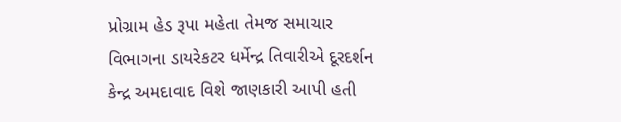પ્રોગ્રામ હેડ રૂપા મહેતા તેમજ સમાચાર વિભાગના ડાયરેકટર ધર્મેન્દ્ર તિવારીએ દૂરદર્શન કેન્દ્ર અમદાવાદ વિશે જાણકારી આપી હતી